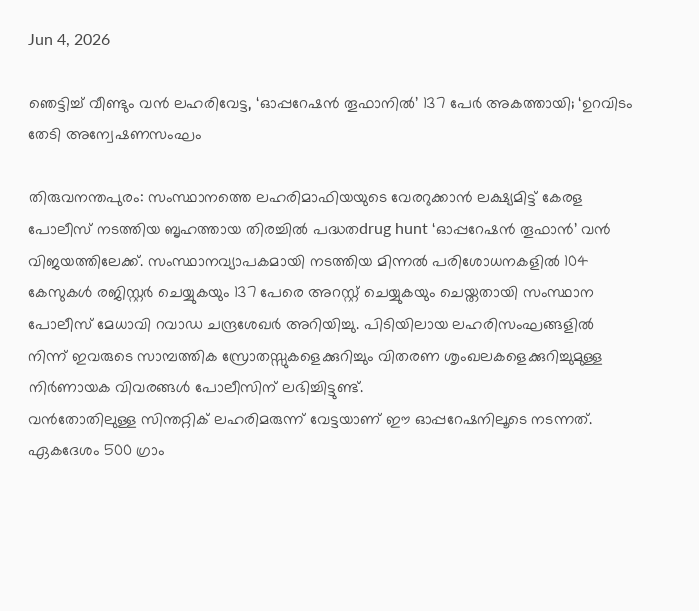Jun 4, 2026

ഞെട്ടിച്ച് വീണ്ടും വൻ ലഹരിവേട്ട, ‘ഓപ്പറേഷൻ തൂഫാനിൽ’ 137 പേർ അകത്തായി; ‘ഉറവിടം തേടി അന്വേഷണസംഘം

തിരുവനന്തപുരം: സംസ്ഥാനത്തെ ലഹരിമാഫിയയുടെ വേരറുക്കാൻ ലക്ഷ്യമിട്ട് കേരള പോലീസ് നടത്തിയ ബൃഹത്തായ തിരച്ചിൽ പദ്ധതdrug hunt ‘ഓപ്പറേഷൻ തൂഫാൻ’ വൻ വിജയത്തിലേക്ക്. സംസ്ഥാനവ്യാപകമായി നടത്തിയ മിന്നൽ പരിശോധനകളിൽ 104 കേസുകൾ രജിസ്റ്റർ ചെയ്യുകയും 137 പേരെ അറസ്റ്റ് ചെയ്യുകയും ചെയ്തതായി സംസ്ഥാന പോലീസ് മേധാവി റവാഡ ചന്ദ്രശേഖർ അറിയിച്ചു. പിടിയിലായ ലഹരിസംഘങ്ങളിൽ നിന്ന് ഇവരുടെ സാമ്പത്തിക സ്രോതസ്സുകളെക്കുറിച്ചും വിതരണ ശൃംഖലകളെക്കുറിച്ചുമുള്ള നിർണായക വിവരങ്ങൾ പോലീസിന് ലഭിച്ചിട്ടുണ്ട്.
വൻതോതിലുള്ള സിന്തറ്റിക് ലഹരിമരുന്ന് വേട്ടയാണ് ഈ ഓപ്പറേഷനിലൂടെ നടന്നത്. ഏകദേശം 500 ഗ്രാം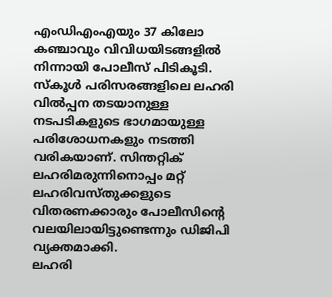എംഡിഎംഎയും 37 കിലോ കഞ്ചാവും വിവിധയിടങ്ങളിൽ നിന്നായി പോലീസ് പിടികൂടി. സ്കൂൾ പരിസരങ്ങളിലെ ലഹരി വിൽപ്പന തടയാനുള്ള നടപടികളുടെ ഭാഗമായുള്ള പരിശോധനകളും നടത്തി വരികയാണ്. സിന്തറ്റിക് ലഹരിമരുന്നിനൊപ്പം മറ്റ് ലഹരിവസ്തുക്കളുടെ വിതരണക്കാരും പോലീസിന്റെ വലയിലായിട്ടുണ്ടെന്നും ഡിജിപി വ്യക്തമാക്കി.
ലഹരി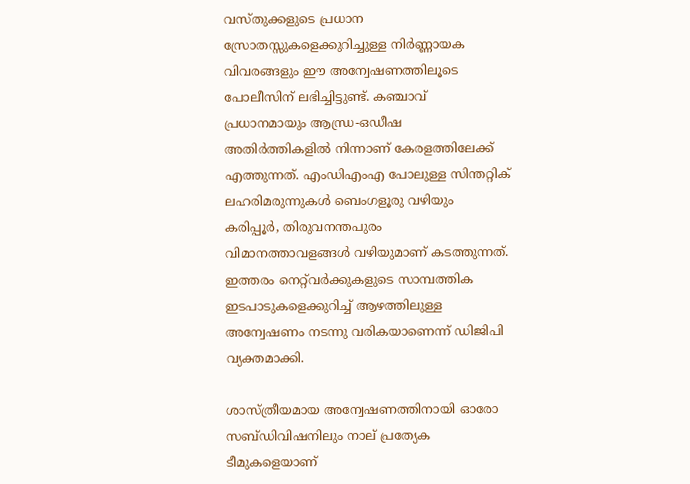വസ്തുക്കളുടെ പ്രധാന സ്രോതസ്സുകളെക്കുറിച്ചുള്ള നിർണ്ണായക വിവരങ്ങളും ഈ അന്വേഷണത്തിലൂടെ പോലീസിന് ലഭിച്ചിട്ടുണ്ട്. കഞ്ചാവ് പ്രധാനമായും ആന്ധ്ര-ഒഡീഷ അതിർത്തികളിൽ നിന്നാണ് കേരളത്തിലേക്ക് എത്തുന്നത്. എംഡിഎംഎ പോലുള്ള സിന്തറ്റിക് ലഹരിമരുന്നുകൾ ബെംഗളൂരു വഴിയും കരിപ്പൂർ, തിരുവനന്തപുരം വിമാനത്താവളങ്ങൾ വഴിയുമാണ് കടത്തുന്നത്. ഇത്തരം നെറ്റ്‌വർക്കുകളുടെ സാമ്പത്തിക ഇടപാടുകളെക്കുറിച്ച് ആഴത്തിലുള്ള അന്വേഷണം നടന്നു വരികയാണെന്ന് ഡിജിപി വ്യക്തമാക്കി.

ശാസ്ത്രീയമായ അന്വേഷണത്തിനായി ഓരോ സബ്ഡിവിഷനിലും നാല് പ്രത്യേക ടീമുകളെയാണ്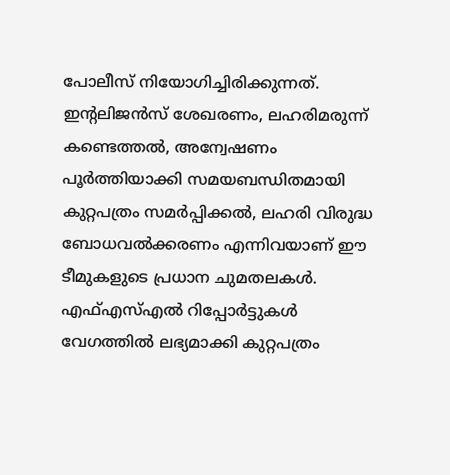പോലീസ് നിയോഗിച്ചിരിക്കുന്നത്. ഇന്റലിജൻസ് ശേഖരണം, ലഹരിമരുന്ന് കണ്ടെത്തൽ, അന്വേഷണം പൂർത്തിയാക്കി സമയബന്ധിതമായി കുറ്റപത്രം സമർപ്പിക്കൽ, ലഹരി വിരുദ്ധ ബോധവൽക്കരണം എന്നിവയാണ് ഈ ടീമുകളുടെ പ്രധാന ചുമതലകൾ. എഫ്എസ്എൽ റിപ്പോർട്ടുകൾ വേഗത്തിൽ ലഭ്യമാക്കി കുറ്റപത്രം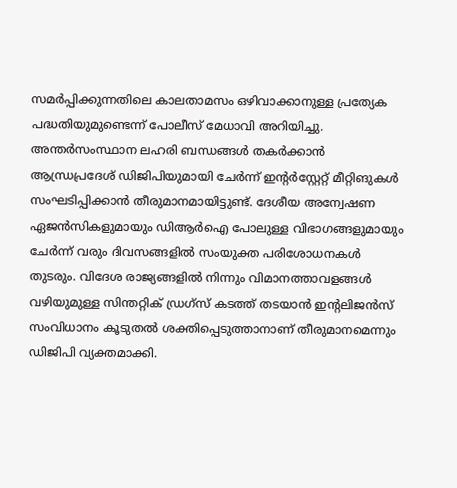സമർപ്പിക്കുന്നതിലെ കാലതാമസം ഒഴിവാക്കാനുള്ള പ്രത്യേക പദ്ധതിയുമുണ്ടെന്ന് പോലീസ് മേധാവി അറിയിച്ചു.
അന്തർസംസ്ഥാന ലഹരി ബന്ധങ്ങൾ തകർക്കാൻ ആന്ധ്രപ്രദേശ് ഡിജിപിയുമായി ചേർന്ന് ഇന്റർസ്റ്റേറ്റ് മീറ്റിങുകൾ സംഘടിപ്പിക്കാൻ തീരുമാനമായിട്ടുണ്ട്. ദേശീയ അന്വേഷണ ഏജൻസികളുമായും ഡിആർഐ പോലുള്ള വിഭാഗങ്ങളുമായും ചേർന്ന് വരും ദിവസങ്ങളിൽ സംയുക്ത പരിശോധനകൾ തുടരും. വിദേശ രാജ്യങ്ങളിൽ നിന്നും വിമാനത്താവളങ്ങൾ വഴിയുമുള്ള സിന്തറ്റിക് ഡ്രഗ്‌സ് കടത്ത് തടയാൻ ഇന്റലിജൻസ് സംവിധാനം കൂടുതൽ ശക്തിപ്പെടുത്താനാണ് തീരുമാനമെന്നും ഡിജിപി വ്യക്തമാക്കി.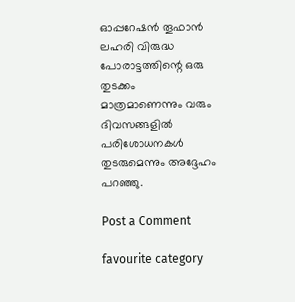ഓപ്പറേഷൻ തൂഫാൻ ലഹരി വിരുദ്ധ പോരാട്ടത്തിന്റെ ഒരു തുടക്കം മാത്രമാണെന്നും വരും ദിവസങ്ങളിൽ പരിശോധനകൾ തുടരുമെന്നും അദ്ദേഹം പറഞ്ഞു.

Post a Comment

favourite category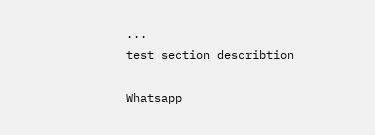...
test section describtion

Whatsapp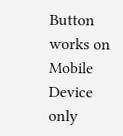Button works on Mobile Device only